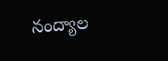నంద్యాల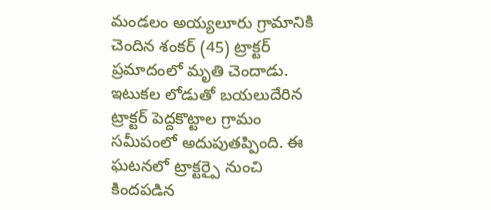మండలం అయ్యలూరు గ్రామానికి చెందిన శంకర్ (45) ట్రాక్టర్ ప్రమాదంలో మృతి చెందాడు. ఇటుకల లోడుతో బయలుదేరిన ట్రాక్టర్ పెద్దకొట్టాల గ్రామం సమీపంలో అదుపుతప్పింది. ఈ ఘటనలో ట్రాక్టర్పై నుంచి కిందపడిన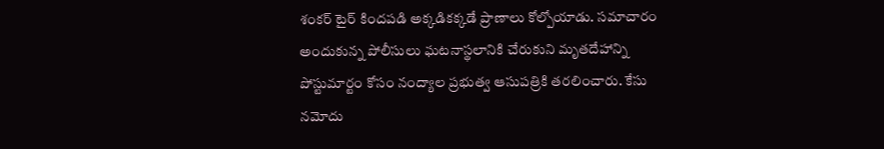శంకర్ టైర్ కిందపడి అక్కడికక్కడే ప్రాణాలు కోల్పోయాడు. సమాచారం అందుకున్న పోలీసులు ఘటనాస్థలానికి చేరుకుని మృతదేహాన్ని పోస్టుమార్టం కోసం నంద్యాల ప్రభుత్వ ఆసుపత్రికి తరలించారు. కేసు నమోదు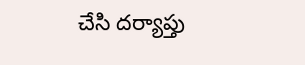చేసి దర్యాప్తు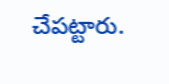చేపట్టారు.